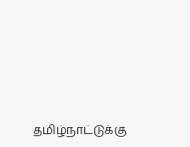தமிழ்நாட்டுக்கு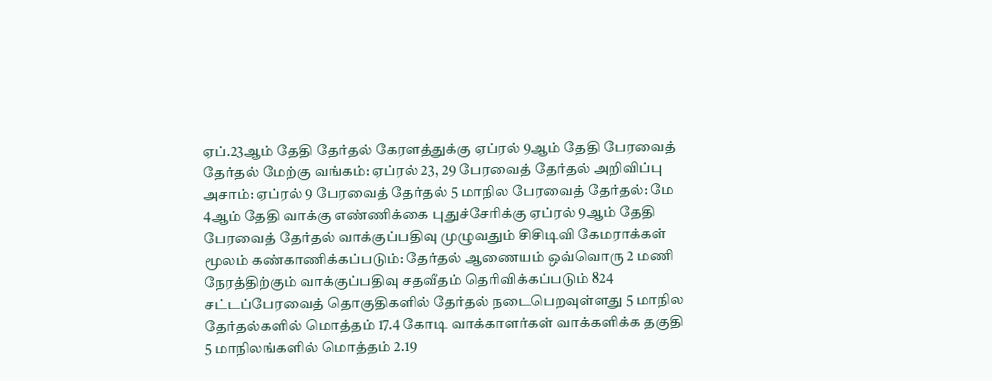ஏப்.23ஆம் தேதி தேர்தல் கேரளத்துக்கு ஏப்ரல் 9ஆம் தேதி பேரவைத் தேர்தல் மேற்கு வங்கம்: ஏப்ரல் 23, 29 பேரவைத் தேர்தல் அறிவிப்பு அசாம்: ஏப்ரல் 9 பேரவைத் தேர்தல் 5 மாநில பேரவைத் தேர்தல்: மே 4ஆம் தேதி வாக்கு எண்ணிக்கை புதுச்சேரிக்கு ஏப்ரல் 9ஆம் தேதி பேரவைத் தேர்தல் வாக்குப்பதிவு முழுவதும் சிசிடிவி கேமராக்கள் மூலம் கண்காணிக்கப்படும்: தேர்தல் ஆணையம் ஒவ்வொரு 2 மணி நேரத்திற்கும் வாக்குப்பதிவு சதவீதம் தெரிவிக்கப்படும் 824 சட்டப்பேரவைத் தொகுதிகளில் தேர்தல் நடைபெறவுள்ளது 5 மாநில தேர்தல்களில் மொத்தம் 17.4 கோடி வாக்காளர்கள் வாக்களிக்க தகுதி 5 மாநிலங்களில் மொத்தம் 2.19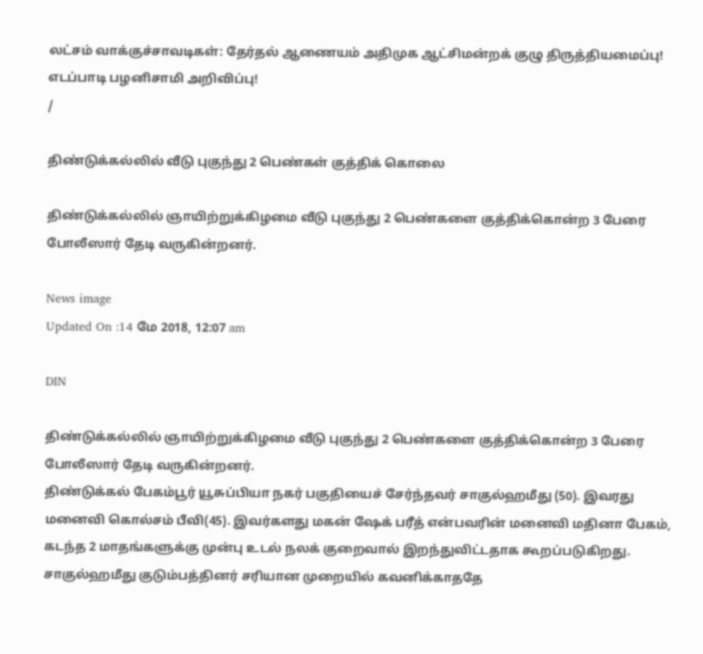லட்சம் வாக்குச்சாவடிகள்: தேர்தல் ஆணையம் அதிமுக ஆட்சிமன்றக் குழு திருத்தியமைப்பு! எடப்பாடி பழனிசாமி அறிவிப்பு!
/

திண்டுக்கல்லில் வீடு புகுந்து 2 பெண்கள் குத்திக் கொலை

திண்டுக்கல்லில் ஞாயிற்றுக்கிழமை வீடு புகுந்து 2 பெண்களை குத்திக்கொன்ற 3 பேரை போலீஸார் தேடி வருகின்றனர்.

News image
Updated On :14 மே 2018, 12:07 am

DIN

திண்டுக்கல்லில் ஞாயிற்றுக்கிழமை வீடு புகுந்து 2 பெண்களை குத்திக்கொன்ற 3 பேரை போலீஸார் தேடி வருகின்றனர்.
திண்டுக்கல் பேகம்பூர் யூசுப்பியா நகர் பகுதியைச் சேர்ந்தவர் சாகுல்ஹமீது (50). இவரது மனைவி கொல்சம் பீவி(45). இவர்களது மகன் ஷேக் பரீத் என்பவரின் மனைவி மதினா பேகம், கடந்த 2 மாதங்களுக்கு முன்பு உடல் நலக் குறைவால் இறந்துவிட்டதாக கூறப்படுகிறது.
சாகுல்ஹமீது குடும்பத்தினர் சரியான முறையில் கவனிக்காததே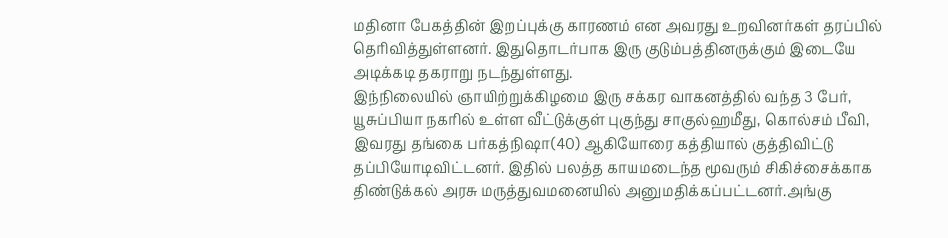மதினா பேகத்தின் இறப்புக்கு காரணம் என அவரது உறவினர்கள் தரப்பில் தெரிவித்துள்ளனர். இதுதொடர்பாக இரு குடும்பத்தினருக்கும் இடையே அடிக்கடி தகராறு நடந்துள்ளது.
இந்நிலையில் ஞாயிற்றுக்கிழமை இரு சக்கர வாகனத்தில் வந்த 3 பேர், யூசுப்பியா நகரில் உள்ள வீட்டுக்குள் புகுந்து சாகுல்ஹமீது, கொல்சம் பீவி, இவரது தங்கை பர்கத்நிஷா(40) ஆகியோரை கத்தியால் குத்திவிட்டு தப்பியோடிவிட்டனர். இதில் பலத்த காயமடைந்த மூவரும் சிகிச்சைக்காக திண்டுக்கல் அரசு மருத்துவமனையில் அனுமதிக்கப்பட்டனர்.அங்கு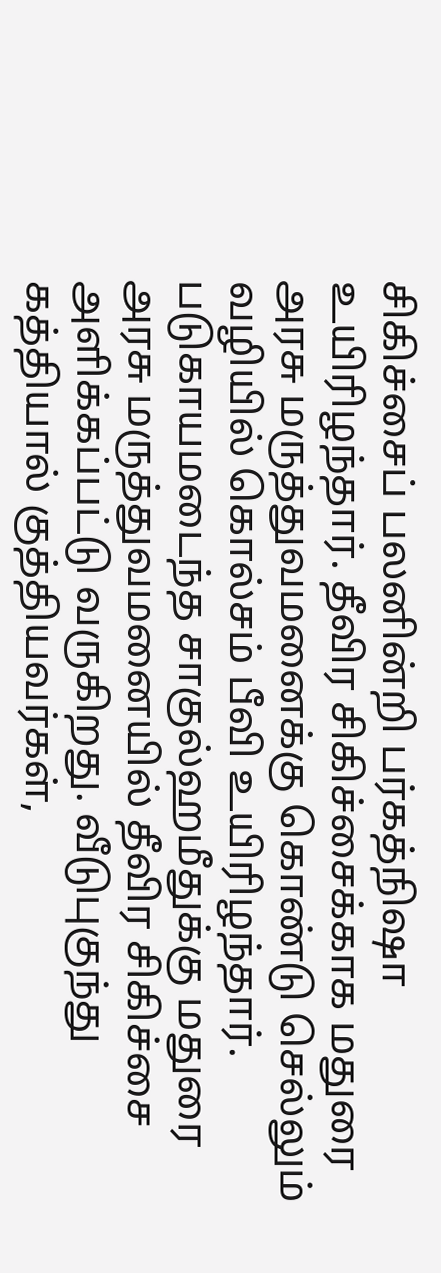சிகிச்சைப் பலனின்றி பர்கத்நிஷா உயிரிழந்தார். தீவிர சிகிச்சைக்காக மதுரை அரசு மருத்துவமனைக்கு கொண்டு செல்லும் வழியில் கொல்சம் பீவி உயிரிழந்தார்.
படுகாயமடைந்த சாகுல்ஹமீதுக்கு மதுரை அரசு மருத்துவமனையில் தீவிர சிகிச்சை அளிக்கப்பட்டு வருகிறது. வீடுபுகுந்து கத்தியால் குத்தியவர்கள்,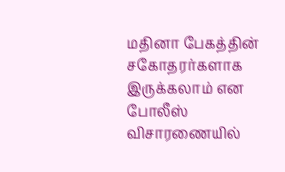மதினா பேகத்தின் சகோதரர்களாக இருக்கலாம் என போலீஸ் விசாரணையில்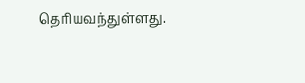தெரியவந்துள்ளது.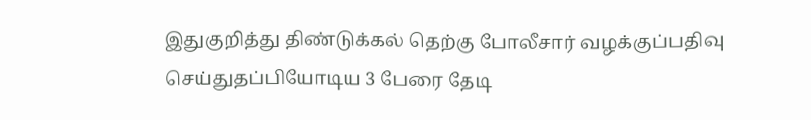இதுகுறித்து திண்டுக்கல் தெற்கு போலீசார் வழக்குப்பதிவு செய்துதப்பியோடிய 3 பேரை தேடி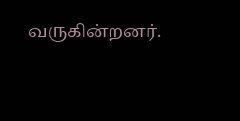வருகின்றனர்.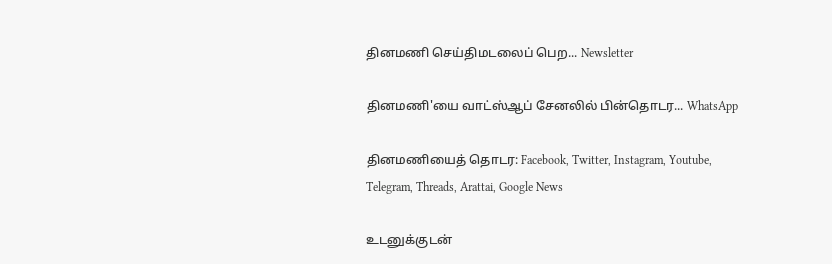தினமணி செய்திமடலைப் பெற... Newsletter

தினமணி'யை வாட்ஸ்ஆப் சேனலில் பின்தொடர... WhatsApp

தினமணியைத் தொடர: Facebook, Twitter, Instagram, Youtube, Telegram, Threads, Arattai, Google News

உடனுக்குடன்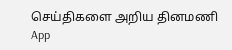செய்திகளை அறிய தினமணி App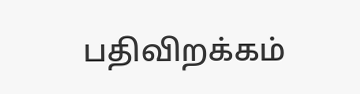பதிவிறக்கம்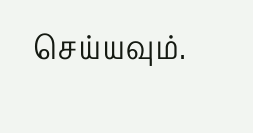செய்யவும்.